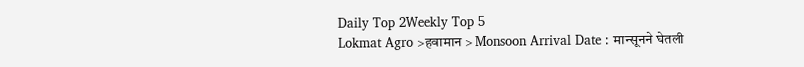Daily Top 2Weekly Top 5
Lokmat Agro >हवामान > Monsoon Arrival Date : मान्सूनने घेतली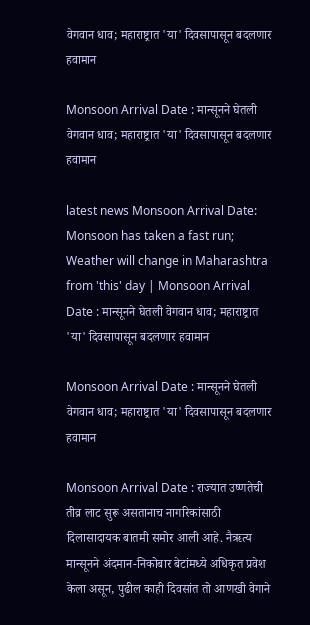वेगवान धाव; महाराष्ट्रात 'या' दिवसापासून बदलणार हवामान

Monsoon Arrival Date : मान्सूनने घेतली वेगवान धाव; महाराष्ट्रात 'या' दिवसापासून बदलणार हवामान

latest news Monsoon Arrival Date: Monsoon has taken a fast run; Weather will change in Maharashtra from 'this' day | Monsoon Arrival Date : मान्सूनने घेतली वेगवान धाव; महाराष्ट्रात 'या' दिवसापासून बदलणार हवामान

Monsoon Arrival Date : मान्सूनने घेतली वेगवान धाव; महाराष्ट्रात 'या' दिवसापासून बदलणार हवामान

Monsoon Arrival Date : राज्यात उष्णतेची तीव्र लाट सुरू असतानाच नागरिकांसाठी दिलासादायक बातमी समोर आली आहे. नैऋत्य मान्सूनने अंदमान-निकोबार बेटांमध्ये अधिकृत प्रवेश केला असून, पुढील काही दिवसांत तो आणखी वेगाने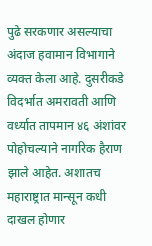पुढे सरकणार असल्याचा अंदाज हवामान विभागाने व्यक्त केला आहे. दुसरीकडे विदर्भात अमरावती आणि वर्ध्यात तापमान ४६ अंशांवर पोहोचल्याने नागरिक हैराण झाले आहेत. अशातच महाराष्ट्रात मान्सून कधी दाखल होणार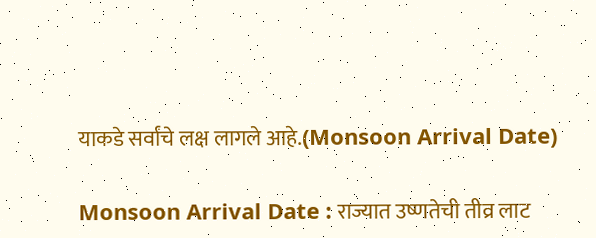याकडे सर्वांचे लक्ष लागले आहे.(Monsoon Arrival Date)

Monsoon Arrival Date : राज्यात उष्णतेची तीव्र लाट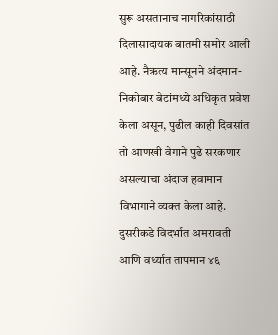सुरू असतानाच नागरिकांसाठी दिलासादायक बातमी समोर आली आहे. नैऋत्य मान्सूनने अंदमान-निकोबार बेटांमध्ये अधिकृत प्रवेश केला असून, पुढील काही दिवसांत तो आणखी वेगाने पुढे सरकणार असल्याचा अंदाज हवामान विभागाने व्यक्त केला आहे. दुसरीकडे विदर्भात अमरावती आणि वर्ध्यात तापमान ४६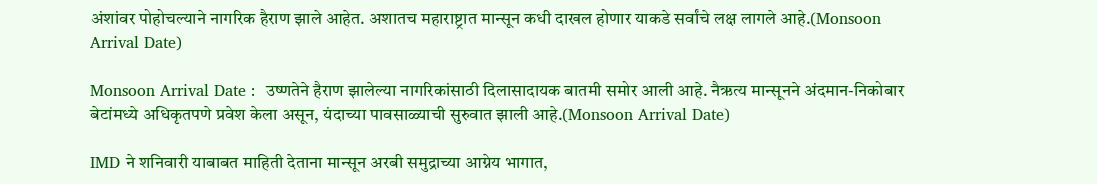अंशांवर पोहोचल्याने नागरिक हैराण झाले आहेत. अशातच महाराष्ट्रात मान्सून कधी दाखल होणार याकडे सर्वांचे लक्ष लागले आहे.(Monsoon Arrival Date)

Monsoon Arrival Date :  उष्णतेने हैराण झालेल्या नागरिकांसाठी दिलासादायक बातमी समोर आली आहे. नैऋत्य मान्सूनने अंदमान-निकोबार बेटांमध्ये अधिकृतपणे प्रवेश केला असून, यंदाच्या पावसाळ्याची सुरुवात झाली आहे.(Monsoon Arrival Date)

IMD ने शनिवारी याबाबत माहिती देताना मान्सून अरबी समुद्राच्या आग्नेय भागात,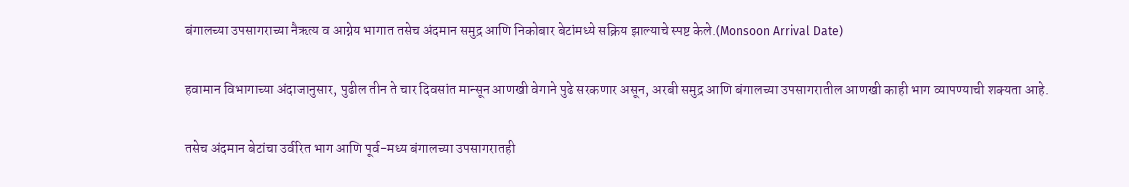बंगालच्या उपसागराच्या नैऋत्य व आग्नेय भागात तसेच अंदमान समुद्र आणि निकोबार बेटांमध्ये सक्रिय झाल्याचे स्पष्ट केले.(Monsoon Arrival Date)

हवामान विभागाच्या अंदाजानुसार, पुढील तीन ते चार दिवसांत मान्सून आणखी वेगाने पुढे सरकणार असून, अरबी समुद्र आणि बंगालच्या उपसागरातील आणखी काही भाग व्यापण्याची शक्यता आहे.

तसेच अंदमान बेटांचा उर्वरित भाग आणि पूर्व-मध्य बंगालच्या उपसागरातही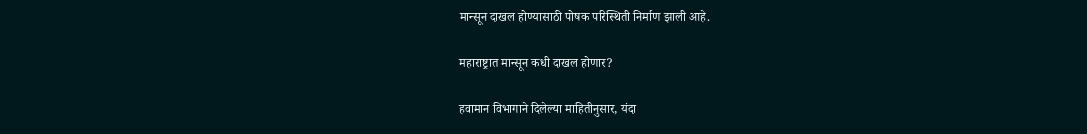मान्सून दाखल होण्यासाठी पोषक परिस्थिती निर्माण झाली आहे.

महाराष्ट्रात मान्सून कधी दाखल होणार?

हवामान विभागाने दिलेल्या माहितीनुसार, यंदा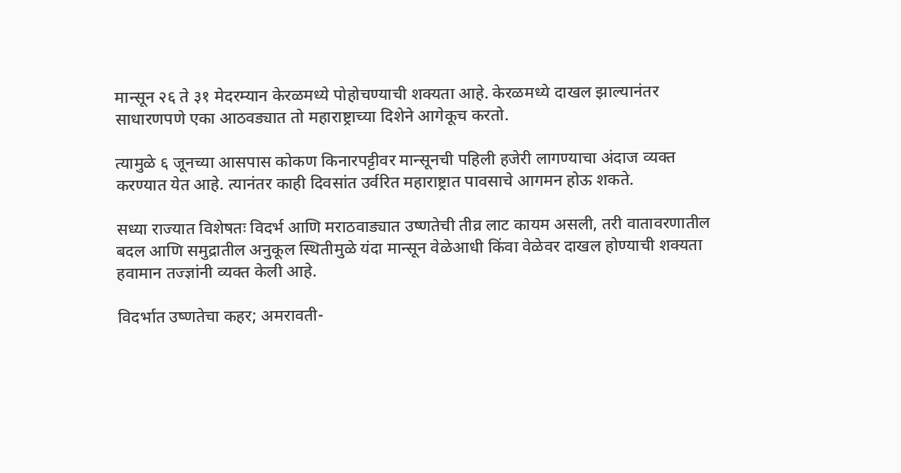मान्सून २६ ते ३१ मेदरम्यान केरळमध्ये पोहोचण्याची शक्यता आहे. केरळमध्ये दाखल झाल्यानंतर साधारणपणे एका आठवड्यात तो महाराष्ट्राच्या दिशेने आगेकूच करतो.

त्यामुळे ६ जूनच्या आसपास कोकण किनारपट्टीवर मान्सूनची पहिली हजेरी लागण्याचा अंदाज व्यक्त करण्यात येत आहे. त्यानंतर काही दिवसांत उर्वरित महाराष्ट्रात पावसाचे आगमन होऊ शकते.

सध्या राज्यात विशेषतः विदर्भ आणि मराठवाड्यात उष्णतेची तीव्र लाट कायम असली, तरी वातावरणातील बदल आणि समुद्रातील अनुकूल स्थितीमुळे यंदा मान्सून वेळेआधी किंवा वेळेवर दाखल होण्याची शक्यता हवामान तज्ज्ञांनी व्यक्त केली आहे.

विदर्भात उष्णतेचा कहर; अमरावती-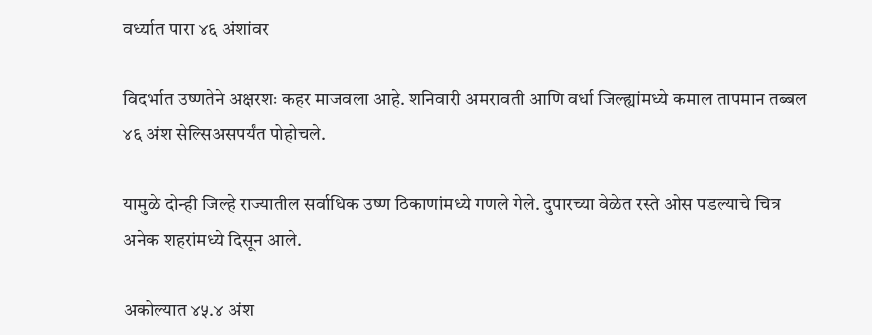वर्ध्यात पारा ४६ अंशांवर

विदर्भात उष्णतेने अक्षरशः कहर माजवला आहे. शनिवारी अमरावती आणि वर्धा जिल्ह्यांमध्ये कमाल तापमान तब्बल ४६ अंश सेल्सिअसपर्यंत पोहोचले.

यामुळे दोन्ही जिल्हे राज्यातील सर्वाधिक उष्ण ठिकाणांमध्ये गणले गेले. दुपारच्या वेळेत रस्ते ओस पडल्याचे चित्र अनेक शहरांमध्ये दिसून आले.

अकोल्यात ४५.४ अंश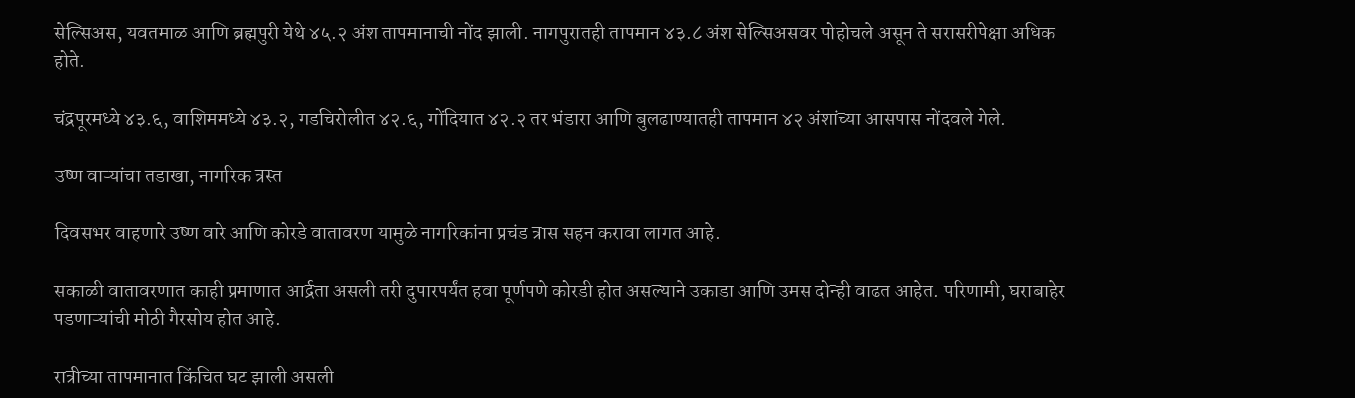सेल्सिअस, यवतमाळ आणि ब्रह्मपुरी येथे ४५.२ अंश तापमानाची नोंद झाली. नागपुरातही तापमान ४३.८ अंश सेल्सिअसवर पोहोचले असून ते सरासरीपेक्षा अधिक होते.

चंद्रपूरमध्ये ४३.६, वाशिममध्ये ४३.२, गडचिरोलीत ४२.६, गोंदियात ४२.२ तर भंडारा आणि बुलढाण्यातही तापमान ४२ अंशांच्या आसपास नोंदवले गेले.

उष्ण वाऱ्यांचा तडाखा, नागरिक त्रस्त

दिवसभर वाहणारे उष्ण वारे आणि कोरडे वातावरण यामुळे नागरिकांना प्रचंड त्रास सहन करावा लागत आहे.

सकाळी वातावरणात काही प्रमाणात आर्द्रता असली तरी दुपारपर्यंत हवा पूर्णपणे कोरडी होत असल्याने उकाडा आणि उमस दोन्ही वाढत आहेत. परिणामी, घराबाहेर पडणाऱ्यांची मोठी गैरसोय होत आहे.

रात्रीच्या तापमानात किंचित घट झाली असली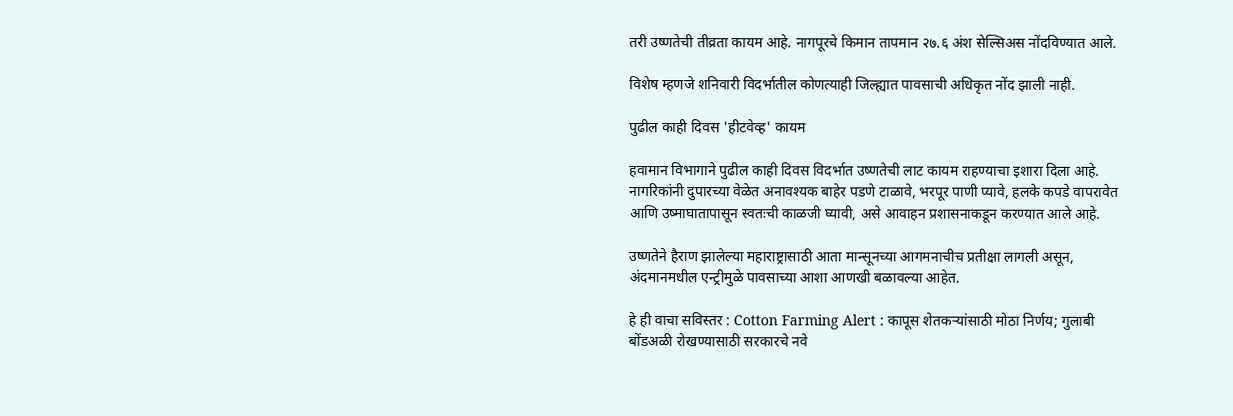तरी उष्णतेची तीव्रता कायम आहे. नागपूरचे किमान तापमान २७.६ अंश सेल्सिअस नोंदविण्यात आले.

विशेष म्हणजे शनिवारी विदर्भातील कोणत्याही जिल्ह्यात पावसाची अधिकृत नोंद झाली नाही.

पुढील काही दिवस 'हीटवेव्ह' कायम

हवामान विभागाने पुढील काही दिवस विदर्भात उष्णतेची लाट कायम राहण्याचा इशारा दिला आहे. नागरिकांनी दुपारच्या वेळेत अनावश्यक बाहेर पडणे टाळावे, भरपूर पाणी प्यावे, हलके कपडे वापरावेत आणि उष्माघातापासून स्वतःची काळजी घ्यावी, असे आवाहन प्रशासनाकडून करण्यात आले आहे.

उष्णतेने हैराण झालेल्या महाराष्ट्रासाठी आता मान्सूनच्या आगमनाचीच प्रतीक्षा लागली असून, अंदमानमधील एन्ट्रीमुळे पावसाच्या आशा आणखी बळावल्या आहेत.

हे ही वाचा सविस्तर : Cotton Farming Alert : कापूस शेतकऱ्यांसाठी मोठा निर्णय; गुलाबी बोंडअळी रोखण्यासाठी सरकारचे नवे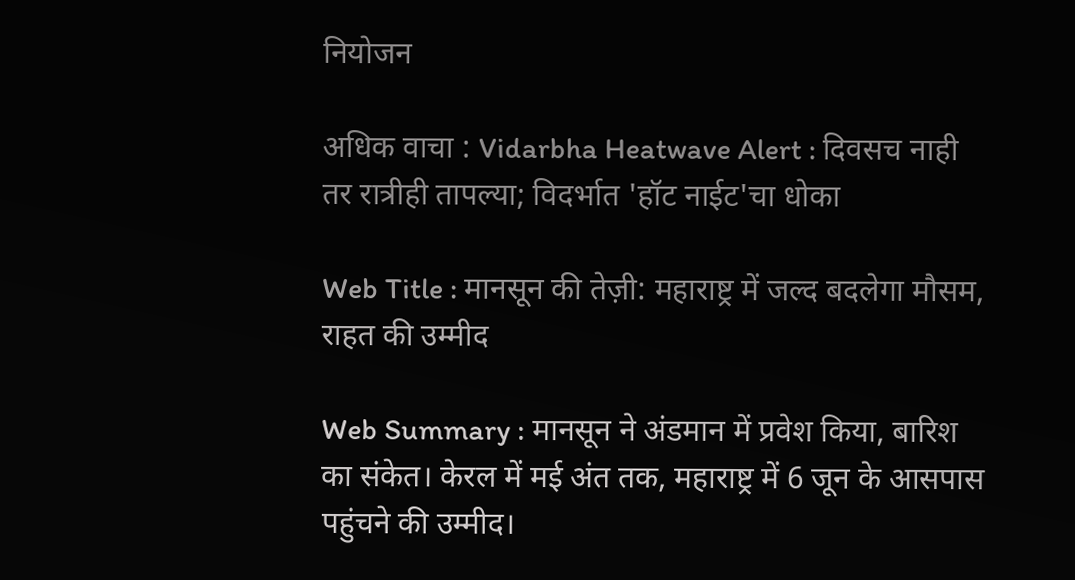नियोजन

अधिक वाचा : Vidarbha Heatwave Alert : दिवसच नाही तर रात्रीही तापल्या; विदर्भात 'हॉट नाईट'चा धोका

Web Title : मानसून की तेज़ी: महाराष्ट्र में जल्द बदलेगा मौसम, राहत की उम्मीद

Web Summary : मानसून ने अंडमान में प्रवेश किया, बारिश का संकेत। केरल में मई अंत तक, महाराष्ट्र में 6 जून के आसपास पहुंचने की उम्मीद।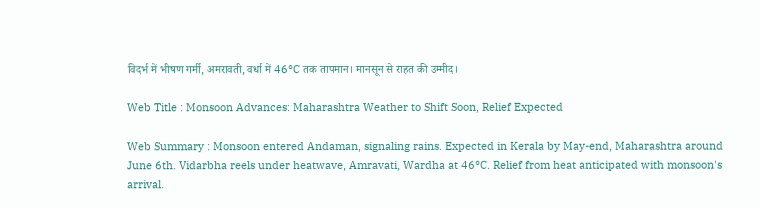विदर्भ में भीषण गर्मी, अमरावती, वर्धा में 46°C तक तापमान। मानसून से राहत की उम्मीद।

Web Title : Monsoon Advances: Maharashtra Weather to Shift Soon, Relief Expected

Web Summary : Monsoon entered Andaman, signaling rains. Expected in Kerala by May-end, Maharashtra around June 6th. Vidarbha reels under heatwave, Amravati, Wardha at 46°C. Relief from heat anticipated with monsoon's arrival.